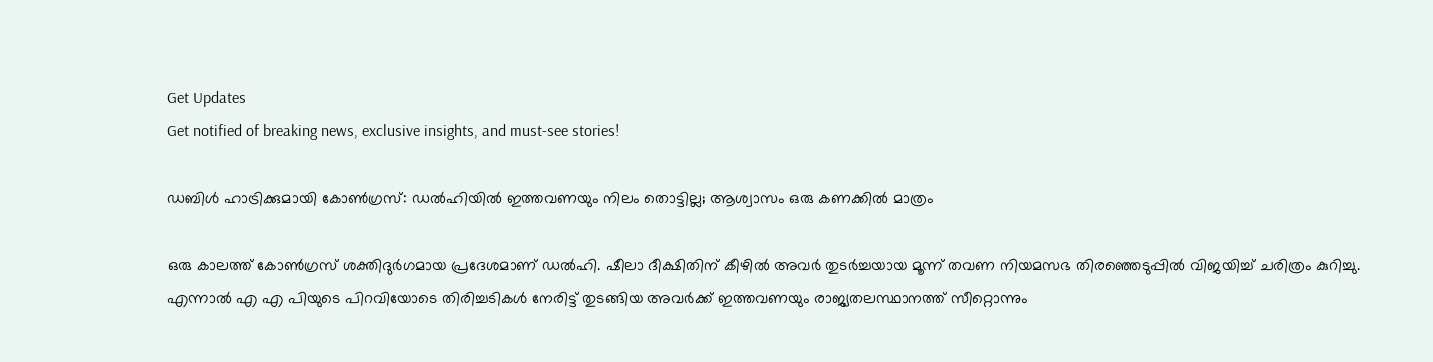Get Updates
Get notified of breaking news, exclusive insights, and must-see stories!

ഡബിള്‍ ഹാട്രിക്കുമായി കോണ്‍ഗ്രസ്: ഡല്‍ഹിയില്‍ ഇത്തവണയും നിലം തൊട്ടില്ല; ആശ്വാസം ഒരു കണക്കില്‍ മാത്രം

ഒരു കാലത്ത് കോണ്‍ഗ്രസ് ശക്തിദുർഗമായ പ്രദേശമാണ് ഡല്‍ഹി. ഷീലാ ദീക്ഷിതിന് കീഴില്‍ അവർ തുടർച്ചയായ മൂന്ന് തവണ നിയമസഭ തിരഞ്ഞെടുപ്പില്‍ വിജയിച്ച് ചരിത്രം കുറിച്ചു. എന്നാല്‍ എ എ പിയുടെ പിറവിയോടെ തിരിച്ചടികള്‍ നേരിട്ട് തുടങ്ങിയ അവർക്ക് ഇത്തവണയും രാജ്യതലസ്ഥാനത്ത് സീറ്റൊന്നും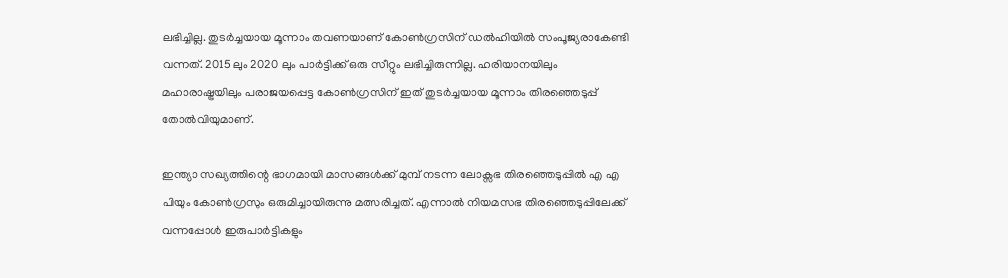ലഭിച്ചില്ല. തുടർച്ചയായ മൂന്നാം തവണയാണ് കോണ്‍ഗ്രസിന് ഡല്‍ഹിയില്‍ സംപൂജ്യരാകേണ്ടി വന്നത്. 2015 ലും 2020 ലും പാർട്ടിക്ക് ഒരു സീറ്റും ലഭിച്ചിരുന്നില്ല. ഹരിയാനയിലും മഹാരാഷ്ട്രയിലും പരാജയപ്പെട്ട കോണ്‍ഗ്രസിന് ഇത് തുടർച്ചയായ മൂന്നാം തിരഞ്ഞെടുപ്പ് തോല്‍വിയുമാണ്.

ഇന്ത്യാ സഖ്യത്തിന്റെ ഭാഗമായി മാസങ്ങള്‍ക്ക് മുമ്പ് നടന്ന ലോക്സഭ തിരഞ്ഞെടുപ്പില്‍ എ എ പിയും കോണ്‍ഗ്രസും ഒരുമിച്ചായിരുന്നു മത്സരിച്ചത്. എന്നാല്‍ നിയമസഭ തിരഞ്ഞെടുപ്പിലേക്ക് വന്നപ്പോള്‍ ഇരുപാർട്ടികളും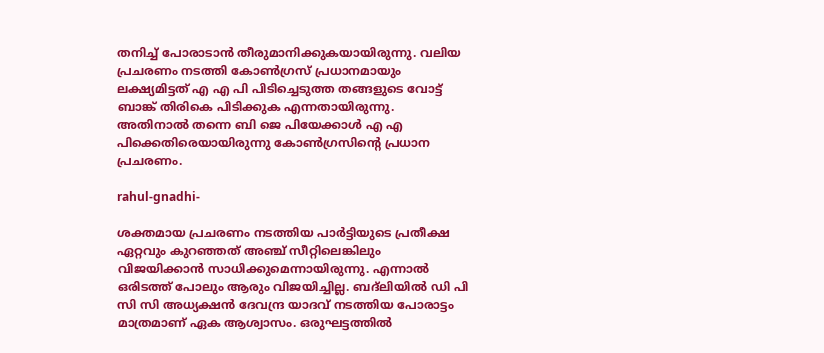തനിച്ച് പോരാടാന്‍ തീരുമാനിക്കുകയായിരുന്നു. വലിയ പ്രചരണം നടത്തി കോണ്‍ഗ്രസ് പ്രധാനമായും ലക്ഷ്യമിട്ടത് എ എ പി പിടിച്ചെടുത്ത തങ്ങളുടെ വോട്ട് ബാങ്ക് തിരികെ പിടിക്കുക എന്നതായിരുന്നു. അതിനാല്‍ തന്നെ ബി ജെ പിയേക്കാള്‍ എ എ പിക്കെതിരെയായിരുന്നു കോണ്‍ഗ്രസിന്റെ പ്രധാന പ്രചരണം.

rahul-gnadhi-

ശക്തമായ പ്രചരണം നടത്തിയ പാർട്ടിയുടെ പ്രതീക്ഷ ഏറ്റവും കുറഞ്ഞത് അഞ്ച് സീറ്റിലെങ്കിലും വിജയിക്കാന്‍ സാധിക്കുമെന്നായിരുന്നു. എന്നാല്‍ ഒരിടത്ത് പോലും ആരും വിജയിച്ചില്ല. ബദ്ലിയില്‍ ഡി പി സി സി അധ്യക്ഷന്‍ ദേവന്ദ്ര യാദവ് നടത്തിയ പോരാട്ടം മാത്രമാണ് ഏക ആശ്വാസം. ഒരുഘട്ടത്തില്‍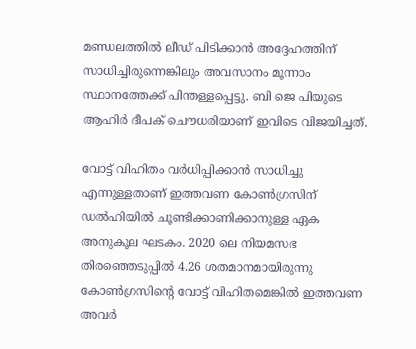മണ്ഡലത്തില്‍ ലീഡ് പിടിക്കാന്‍ അദ്ദേഹത്തിന് സാധിച്ചിരുന്നെങ്കിലും അവസാനം മൂന്നാം സ്ഥാനത്തേക്ക് പിന്തള്ളപ്പെട്ടു. ബി ജെ പിയുടെ ആഹിർ ദീപക് ചൌധരിയാണ് ഇവിടെ വിജയിച്ചത്.

വോട്ട് വിഹിതം വർധിപ്പിക്കാന്‍ സാധിച്ചു എന്നുള്ളതാണ് ഇത്തവണ കോണ്‍ഗ്രസിന് ഡല്‍ഹിയില്‍ ചൂണ്ടിക്കാണിക്കാനുള്ള ഏക അനുകൂല ഘടകം. 2020 ലെ നിയമസഭ തിരഞ്ഞെടുപ്പില്‍ 4.26 ശതമാനമായിരുന്നു കോണ്‍ഗ്രസിന്റെ വോട്ട് വിഹിതമെങ്കില്‍ ഇത്തവണ അവർ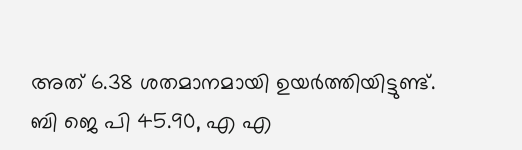അത് 6.38 ശതമാനമായി ഉയർത്തിയിട്ടുണ്ട്. ബി ജെ പി 45.90, എ എ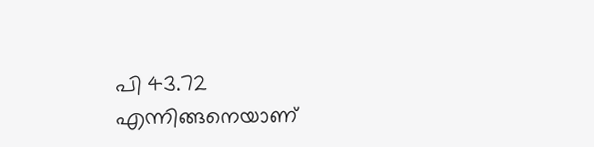പി 43.72 എന്നിങ്ങനെയാണ്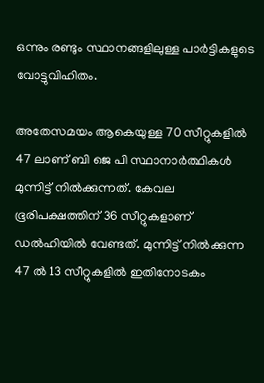ഒന്നും രണ്ടും സ്ഥാനങ്ങളിലുള്ള പാർട്ടികളുടെ വോട്ടുവിഹിതം.

അതേസമയം ആകെയുള്ള 70 സീറ്റുകളില്‍ 47 ലാണ് ബി ജെ പി സ്ഥാനാർത്ഥികള്‍ മുന്നിട്ട് നില്‍ക്കുന്നത്. കേവല ഭൂരിപക്ഷത്തിന് 36 സീറ്റുകളാണ് ഡല്‍ഹിയില്‍ വേണ്ടത്. മുന്നിട്ട് നില്‍ക്കുന്ന 47 ല്‍ 13 സീറ്റുകളില്‍ ഇതിനോടകം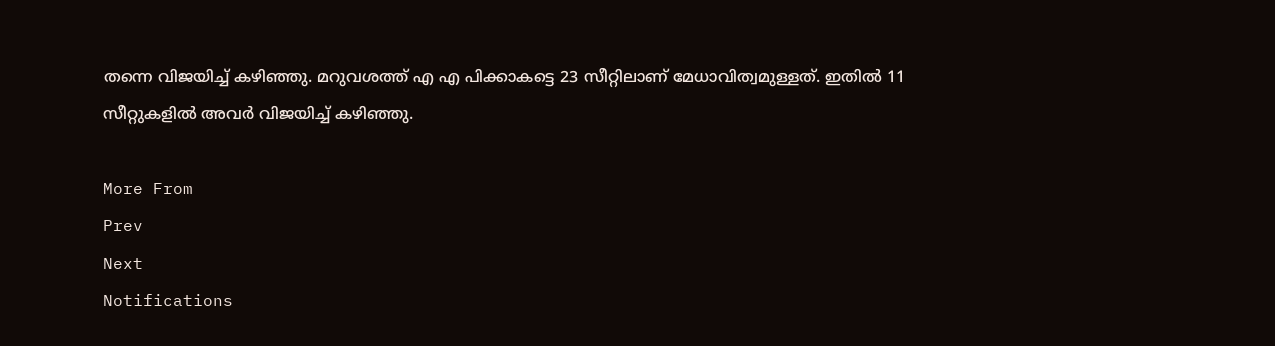തന്നെ വിജയിച്ച് കഴിഞ്ഞു. മറുവശത്ത് എ എ പിക്കാകട്ടെ 23 സീറ്റിലാണ് മേധാവിത്വമുള്ളത്. ഇതില്‍ 11 സീറ്റുകളില്‍ അവർ വിജയിച്ച് കഴിഞ്ഞു.

More From
Prev
Next
Notifications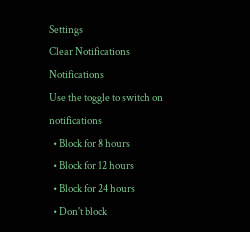Settings
Clear Notifications
Notifications
Use the toggle to switch on notifications
  • Block for 8 hours
  • Block for 12 hours
  • Block for 24 hours
  • Don't block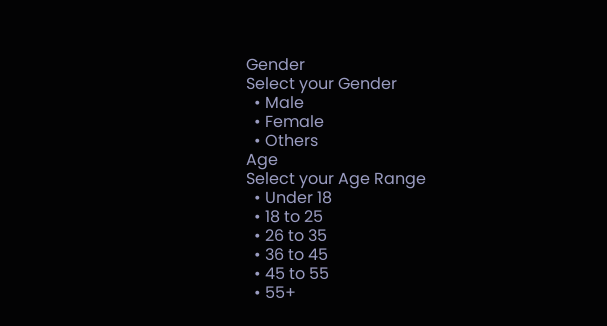Gender
Select your Gender
  • Male
  • Female
  • Others
Age
Select your Age Range
  • Under 18
  • 18 to 25
  • 26 to 35
  • 36 to 45
  • 45 to 55
  • 55+